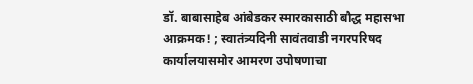डॉ. बाबासाहेब आंबेडकर स्मारकासाठी बौद्ध महासभा आक्रमक! ; स्वातंत्र्यदिनी सावंतवाडी नगरपरिषद कार्यालयासमोर आमरण उपोषणाचा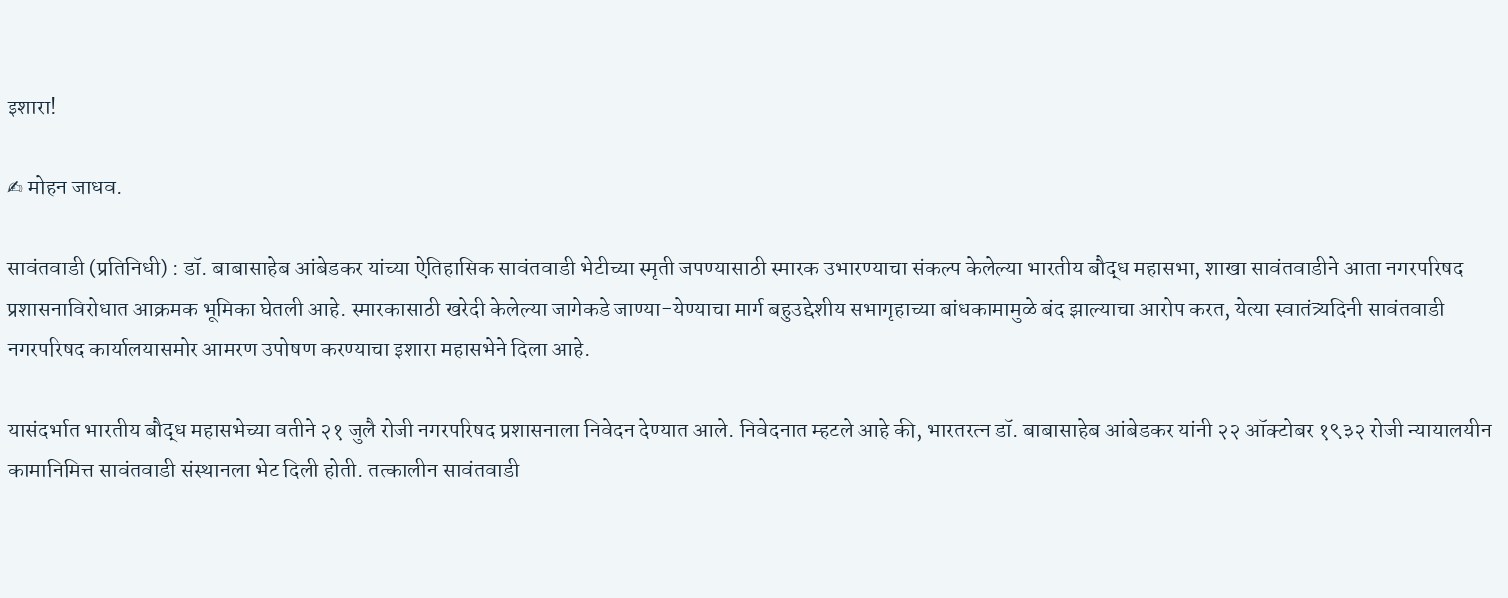इशारा!

✍ मोहन जाधव.

सावंतवाडी (प्रतिनिधी) : डॉ. बाबासाहेब आंबेडकर यांच्या ऐतिहासिक सावंतवाडी भेटीच्या स्मृती जपण्यासाठी स्मारक उभारण्याचा संकल्प केलेल्या भारतीय बौद्ध महासभा, शाखा सावंतवाडीने आता नगरपरिषद प्रशासनाविरोधात आक्रमक भूमिका घेतली आहे. स्मारकासाठी खरेदी केलेल्या जागेकडे जाण्या-येण्याचा मार्ग बहुउद्देशीय सभागृहाच्या बांधकामामुळे बंद झाल्याचा आरोप करत, येत्या स्वातंत्र्यदिनी सावंतवाडी नगरपरिषद कार्यालयासमोर आमरण उपोषण करण्याचा इशारा महासभेने दिला आहे.

यासंदर्भात भारतीय बौद्ध महासभेच्या वतीने २१ जुलै रोजी नगरपरिषद प्रशासनाला निवेदन देण्यात आले. निवेदनात म्हटले आहे की, भारतरत्न डॉ. बाबासाहेब आंबेडकर यांनी २२ ऑक्टोबर १९३२ रोजी न्यायालयीन कामानिमित्त सावंतवाडी संस्थानला भेट दिली होती. तत्कालीन सावंतवाडी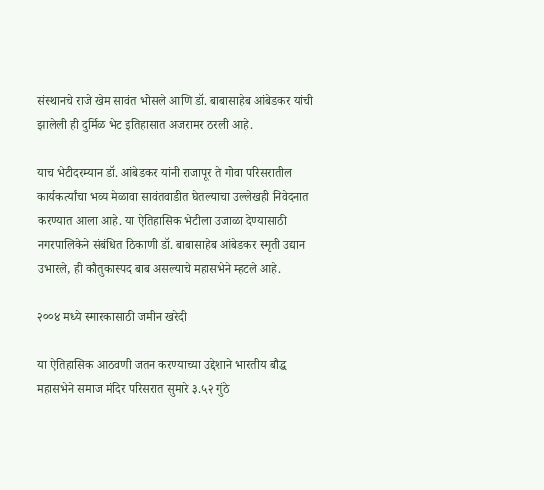संस्थानचे राजे खेम सावंत भोसले आणि डॉ. बाबासाहेब आंबेडकर यांची झालेली ही दुर्मिळ भेट इतिहासात अजरामर ठरली आहे.

याच भेटीदरम्यान डॉ. आंबेडकर यांनी राजापूर ते गोवा परिसरातील कार्यकर्त्यांचा भव्य मेळावा सावंतवाडीत घेतल्याचा उल्लेखही निवेदनात करण्यात आला आहे. या ऐतिहासिक भेटीला उजाळा देण्यासाठी नगरपालिकेने संबंधित ठिकाणी डॉ. बाबासाहेब आंबेडकर स्मृती उद्यान उभारले, ही कौतुकास्पद बाब असल्याचे महासभेने म्हटले आहे.

२००४ मध्ये स्मारकासाठी जमीन खरेदी

या ऐतिहासिक आठवणी जतन करण्याच्या उद्देशाने भारतीय बौद्ध महासभेने समाज मंदिर परिसरात सुमारे ३.५२ गुंठे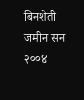बिनशेती जमीन सन २००४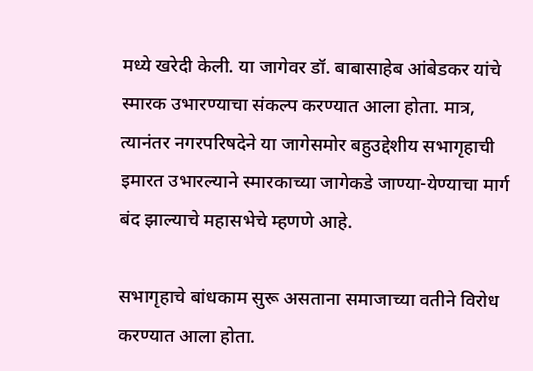मध्ये खरेदी केली. या जागेवर डॉ. बाबासाहेब आंबेडकर यांचे स्मारक उभारण्याचा संकल्प करण्यात आला होता. मात्र, त्यानंतर नगरपरिषदेने या जागेसमोर बहुउद्देशीय सभागृहाची इमारत उभारल्याने स्मारकाच्या जागेकडे जाण्या-येण्याचा मार्ग बंद झाल्याचे महासभेचे म्हणणे आहे.

सभागृहाचे बांधकाम सुरू असताना समाजाच्या वतीने विरोध करण्यात आला होता.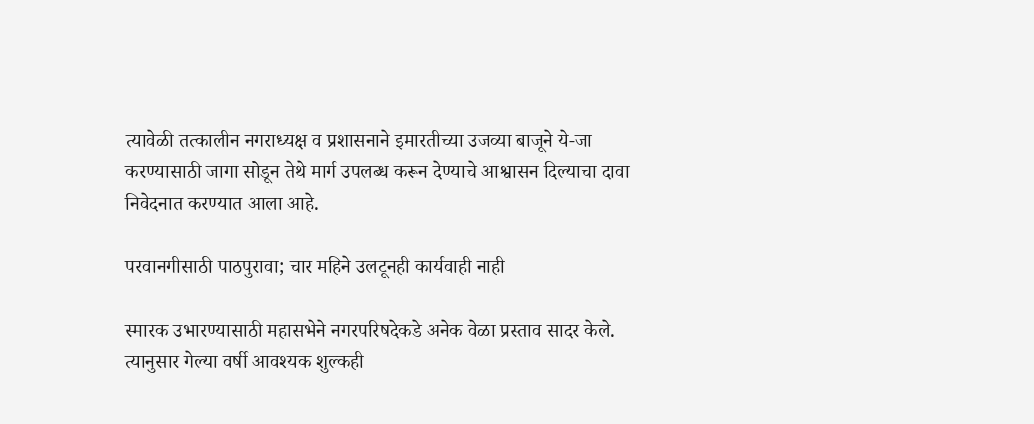त्यावेळी तत्कालीन नगराध्यक्ष व प्रशासनाने इमारतीच्या उजव्या बाजूने ये-जा करण्यासाठी जागा सोडून तेथे मार्ग उपलब्ध करून देण्याचे आश्वासन दिल्याचा दावा निवेदनात करण्यात आला आहे.

परवानगीसाठी पाठपुरावा; चार महिने उलटूनही कार्यवाही नाही

स्मारक उभारण्यासाठी महासभेने नगरपरिषदेकडे अनेक वेळा प्रस्ताव सादर केले. त्यानुसार गेल्या वर्षी आवश्यक शुल्कही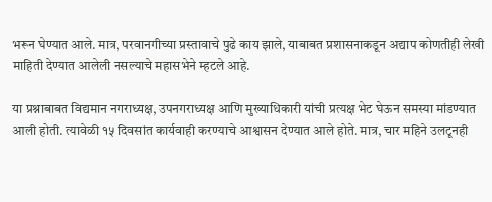भरून घेण्यात आले. मात्र, परवानगीच्या प्रस्तावाचे पुढे काय झाले, याबाबत प्रशासनाकडून अद्याप कोणतीही लेखी माहिती देण्यात आलेली नसल्याचे महासभेने म्हटले आहे.

या प्रश्नाबाबत विद्यमान नगराध्यक्ष, उपनगराध्यक्ष आणि मुख्याधिकारी यांची प्रत्यक्ष भेट घेऊन समस्या मांडण्यात आली होती. त्यावेळी १५ दिवसांत कार्यवाही करण्याचे आश्वासन देण्यात आले होते. मात्र, चार महिने उलटूनही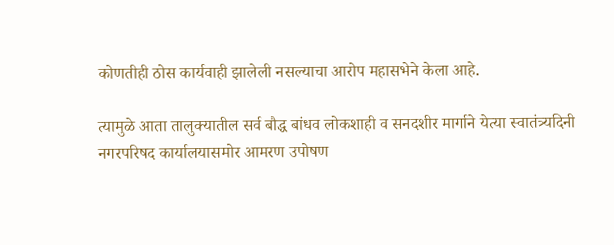कोणतीही ठोस कार्यवाही झालेली नसल्याचा आरोप महासभेने केला आहे.

त्यामुळे आता तालुक्यातील सर्व बौद्ध बांधव लोकशाही व सनदशीर मार्गाने येत्या स्वातंत्र्यदिनी नगरपरिषद कार्यालयासमोर आमरण उपोषण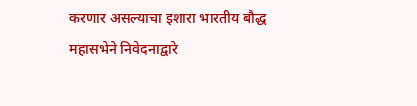करणार असल्याचा इशारा भारतीय बौद्ध महासभेने निवेदनाद्वारे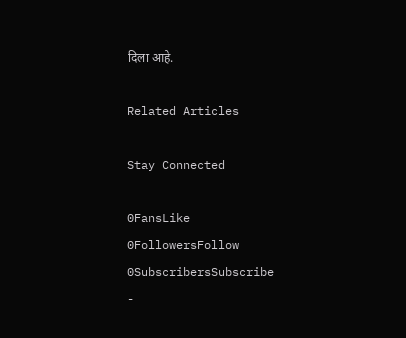दिला आहे.

Related Articles

Stay Connected

0FansLike
0FollowersFollow
0SubscribersSubscribe
-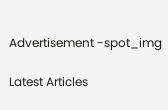Advertisement -spot_img

Latest Articles